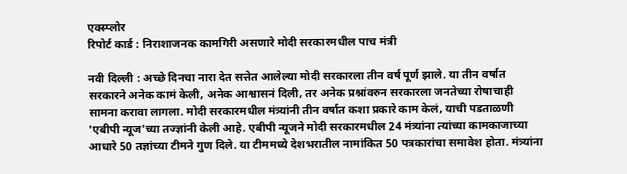एक्स्प्लोर
रिपोर्ट कार्ड : निराशाजनक कामगिरी असणारे मोदी सरकारमधील पाच मंत्री

नवी दिल्ली : अच्छे दिनचा नारा देत सत्तेत आलेल्या मोदी सरकारला तीन वर्ष पूर्ण झाले. या तीन वर्षात सरकारने अनेक कामं केली, अनेक आश्वासनं दिली, तर अनेक प्रश्नांवरुन सरकारला जनतेच्या रोषाचाही सामना करावा लागला. मोदी सरकारमधील मंत्र्यांनी तीन वर्षात कशा प्रकारे काम केलं, याची पडताळणी 'एबीपी न्यूज'च्या तज्ज्ञांनी केली आहे. एबीपी न्यूजने मोदी सरकारमधील 24 मंत्र्यांना त्यांच्या कामकाजाच्या आधारे 50 तज्ञांच्या टीमने गुण दिले. या टीममध्ये देशभरातील नामांकित 50 पत्रकारांचा समावेश होता. मंत्र्यांना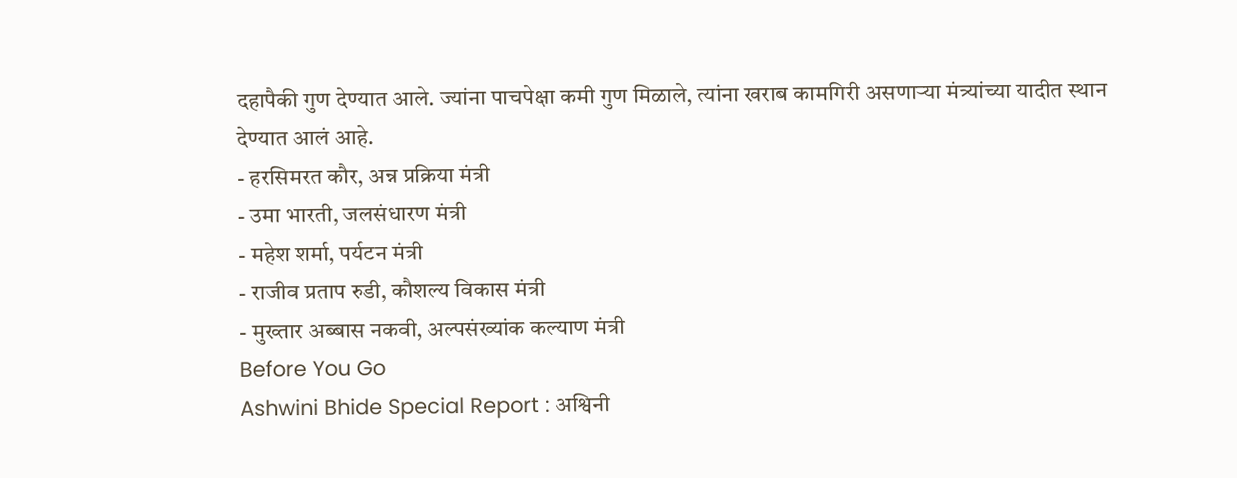दहापैकी गुण देण्यात आले. ज्यांना पाचपेक्षा कमी गुण मिळाले, त्यांना खराब कामगिरी असणाऱ्या मंत्र्यांच्या यादीत स्थान देण्यात आलं आहे.
- हरसिमरत कौर, अन्न प्रक्रिया मंत्री
- उमा भारती, जलसंधारण मंत्री
- महेश शर्मा, पर्यटन मंत्री
- राजीव प्रताप रुडी, कौशल्य विकास मंत्री
- मुख्तार अब्बास नकवी, अल्पसंख्यांक कल्याण मंत्री
Before You Go
Ashwini Bhide Special Report : अश्विनी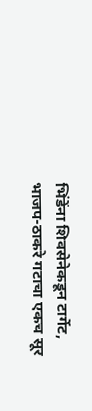भिंडेंना शिवसेनेकडून टार्गेट, भाजप-ठाकरे गटाचा एकच सूर